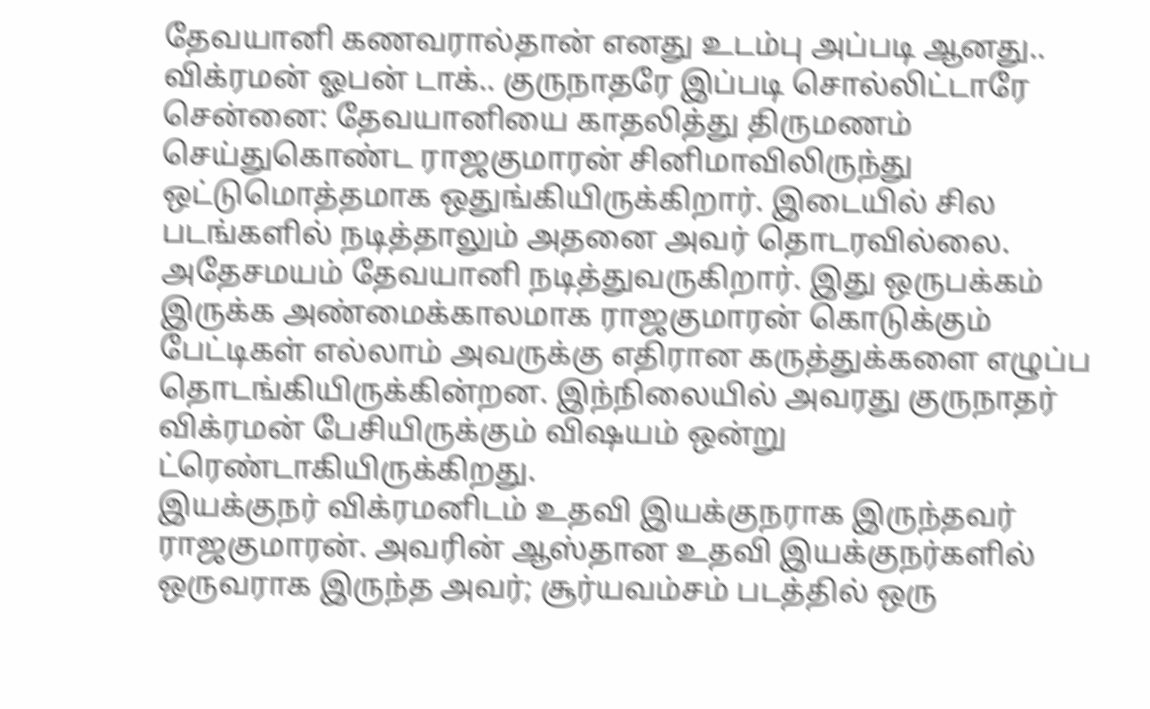தேவயானி கணவரால்தான் எனது உடம்பு அப்படி ஆனது.. விக்ரமன் ஓபன் டாக்.. குருநாதரே இப்படி சொல்லிட்டாரே
சென்னை: தேவயானியை காதலித்து திருமணம் செய்துகொண்ட ராஜகுமாரன் சினிமாவிலிருந்து ஒட்டுமொத்தமாக ஒதுங்கியிருக்கிறார். இடையில் சில படங்களில் நடித்தாலும் அதனை அவர் தொடரவில்லை. அதேசமயம் தேவயானி நடித்துவருகிறார். இது ஒருபக்கம் இருக்க அண்மைக்காலமாக ராஜகுமாரன் கொடுக்கும் பேட்டிகள் எல்லாம் அவருக்கு எதிரான கருத்துக்களை எழுப்ப தொடங்கியிருக்கின்றன. இந்நிலையில் அவரது குருநாதர் விக்ரமன் பேசியிருக்கும் விஷயம் ஒன்று ட்ரெண்டாகியிருக்கிறது.
இயக்குநர் விக்ரமனிடம் உதவி இயக்குநராக இருந்தவர் ராஜகுமாரன். அவரின் ஆஸ்தான உதவி இயக்குநர்களில் ஒருவராக இருந்த அவர்; சூர்யவம்சம் படத்தில் ஒரு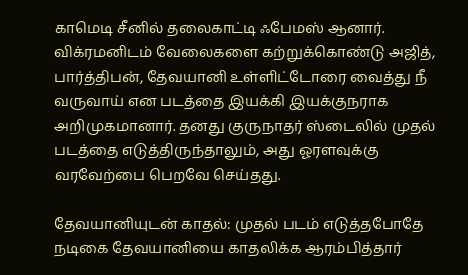காமெடி சீனில் தலைகாட்டி ஃபேமஸ் ஆனார். விக்ரமனிடம் வேலைகளை கற்றுக்கொண்டு அஜித், பார்த்திபன், தேவயானி உள்ளிட்டோரை வைத்து நீ வருவாய் என படத்தை இயக்கி இயக்குநராக அறிமுகமானார். தனது குருநாதர் ஸ்டைலில் முதல் படத்தை எடுத்திருந்தாலும், அது ஓரளவுக்கு வரவேற்பை பெறவே செய்தது.

தேவயானியுடன் காதல்: முதல் படம் எடுத்தபோதே நடிகை தேவயானியை காதலிக்க ஆரம்பித்தார்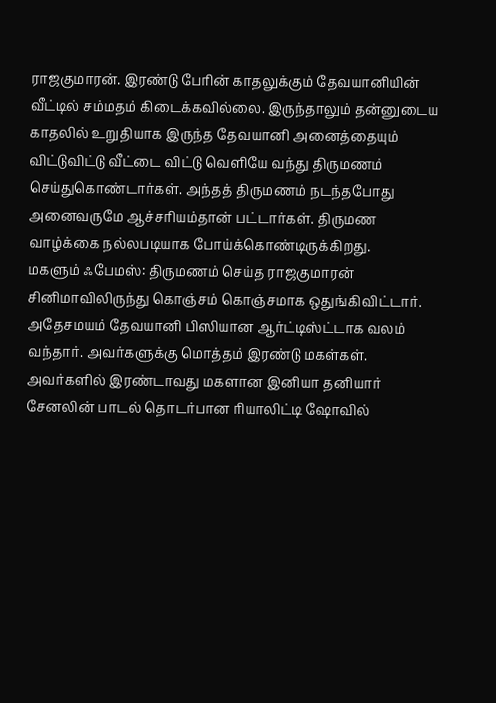ராஜகுமாரன். இரண்டு பேரின் காதலுக்கும் தேவயானியின் வீட்டில் சம்மதம் கிடைக்கவில்லை. இருந்தாலும் தன்னுடைய காதலில் உறுதியாக இருந்த தேவயானி அனைத்தையும் விட்டுவிட்டு வீட்டை விட்டு வெளியே வந்து திருமணம் செய்துகொண்டார்கள். அந்தத் திருமணம் நடந்தபோது அனைவருமே ஆச்சரியம்தான் பட்டார்கள். திருமண வாழ்க்கை நல்லபடியாக போய்க்கொண்டிருக்கிறது.
மகளும் ஃபேமஸ்: திருமணம் செய்த ராஜகுமாரன் சினிமாவிலிருந்து கொஞ்சம் கொஞ்சமாக ஒதுங்கிவிட்டார். அதேசமயம் தேவயானி பிஸியான ஆர்ட்டிஸ்ட்டாக வலம் வந்தார். அவர்களுக்கு மொத்தம் இரண்டு மகள்கள். அவர்களில் இரண்டாவது மகளான இனியா தனியார் சேனலின் பாடல் தொடர்பான ரியாலிட்டி ஷோவில்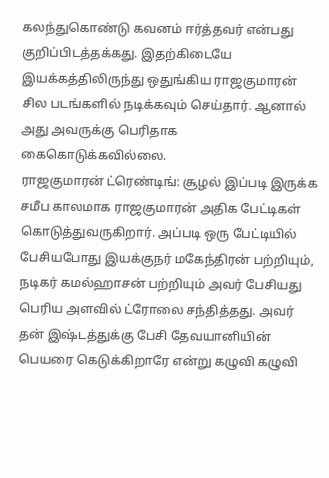கலந்துகொண்டு கவனம் ஈர்த்தவர் என்பது குறிப்பிடத்தக்கது. இதற்கிடையே இயக்கத்திலிருந்து ஒதுங்கிய ராஜகுமாரன் சில படங்களில் நடிக்கவும் செய்தார். ஆனால் அது அவருக்கு பெரிதாக கைகொடுக்கவில்லை.
ராஜகுமாரன் ட்ரெண்டிங்: சூழல் இப்படி இருக்க சமீப காலமாக ராஜகுமாரன் அதிக பேட்டிகள் கொடுத்துவருகிறார். அப்படி ஒரு பேட்டியில் பேசியபோது இயக்குநர் மகேந்திரன் பற்றியும், நடிகர் கமல்ஹாசன் பற்றியும் அவர் பேசியது பெரிய அளவில் ட்ரோலை சந்தித்தது. அவர் தன் இஷ்டத்துக்கு பேசி தேவயானியின் பெயரை கெடுக்கிறாரே என்று கழுவி கழுவி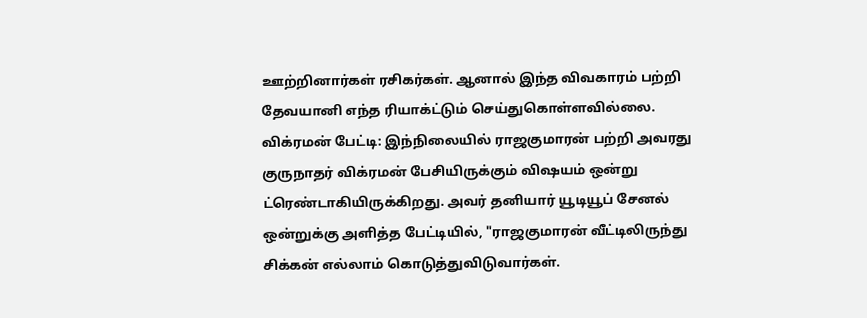ஊற்றினார்கள் ரசிகர்கள். ஆனால் இந்த விவகாரம் பற்றி தேவயானி எந்த ரியாக்ட்டும் செய்துகொள்ளவில்லை.
விக்ரமன் பேட்டி: இந்நிலையில் ராஜகுமாரன் பற்றி அவரது குருநாதர் விக்ரமன் பேசியிருக்கும் விஷயம் ஒன்று ட்ரெண்டாகியிருக்கிறது. அவர் தனியார் யூடியூப் சேனல் ஒன்றுக்கு அளித்த பேட்டியில், "ராஜகுமாரன் வீட்டிலிருந்து சிக்கன் எல்லாம் கொடுத்துவிடுவார்கள்.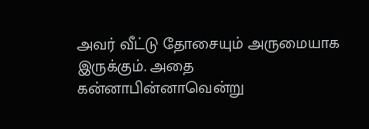அவர் வீட்டு தோசையும் அருமையாக இருக்கும். அதை கன்னாபின்னாவென்று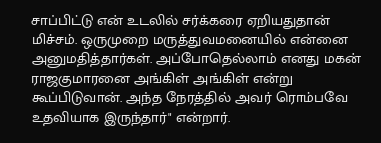சாப்பிட்டு என் உடலில் சர்க்கரை ஏறியதுதான் மிச்சம். ஒருமுறை மருத்துவமனையில் என்னை அனுமதித்தார்கள். அப்போதெல்லாம் எனது மகன் ராஜகுமாரனை அங்கிள் அங்கிள் என்று கூப்பிடுவான். அந்த நேரத்தில் அவர் ரொம்பவே உதவியாக இருந்தார்" என்றார்.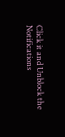Click it and Unblock the Notifications